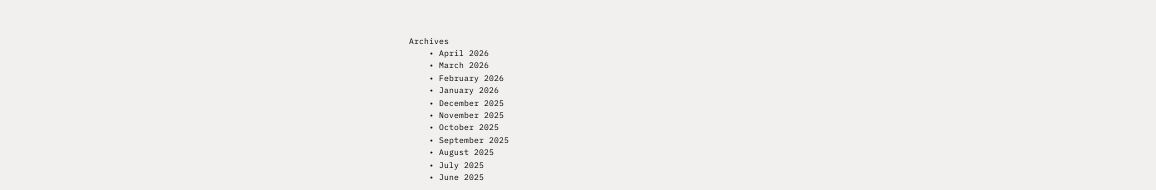Archives
    • April 2026
    • March 2026
    • February 2026
    • January 2026
    • December 2025
    • November 2025
    • October 2025
    • September 2025
    • August 2025
    • July 2025
    • June 2025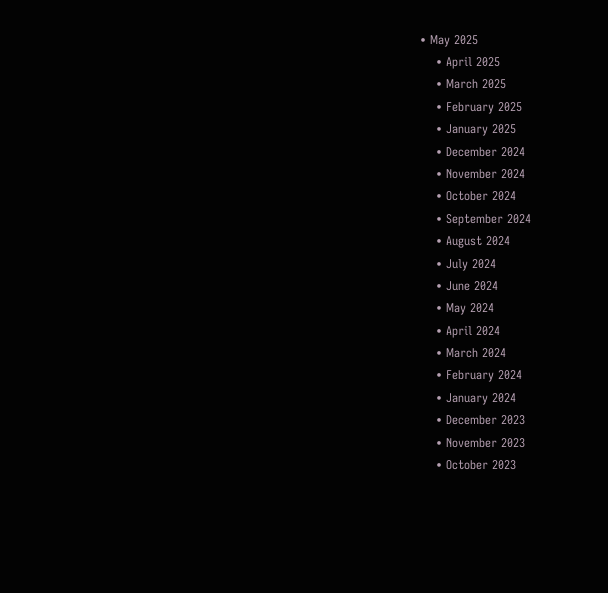• May 2025
    • April 2025
    • March 2025
    • February 2025
    • January 2025
    • December 2024
    • November 2024
    • October 2024
    • September 2024
    • August 2024
    • July 2024
    • June 2024
    • May 2024
    • April 2024
    • March 2024
    • February 2024
    • January 2024
    • December 2023
    • November 2023
    • October 2023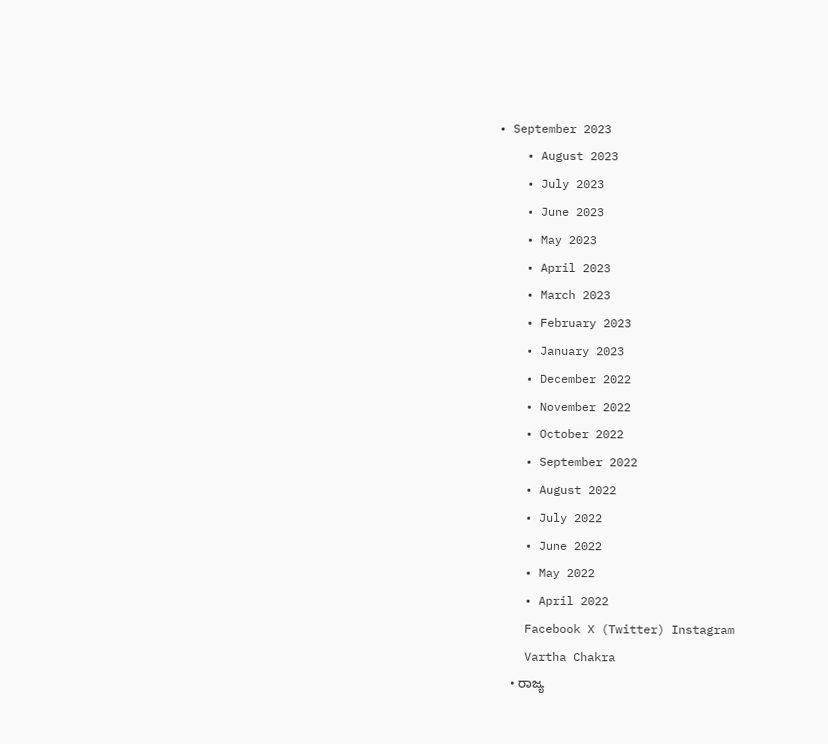• September 2023
    • August 2023
    • July 2023
    • June 2023
    • May 2023
    • April 2023
    • March 2023
    • February 2023
    • January 2023
    • December 2022
    • November 2022
    • October 2022
    • September 2022
    • August 2022
    • July 2022
    • June 2022
    • May 2022
    • April 2022
    Facebook X (Twitter) Instagram
    Vartha Chakra
    • ರಾಜ್ಯ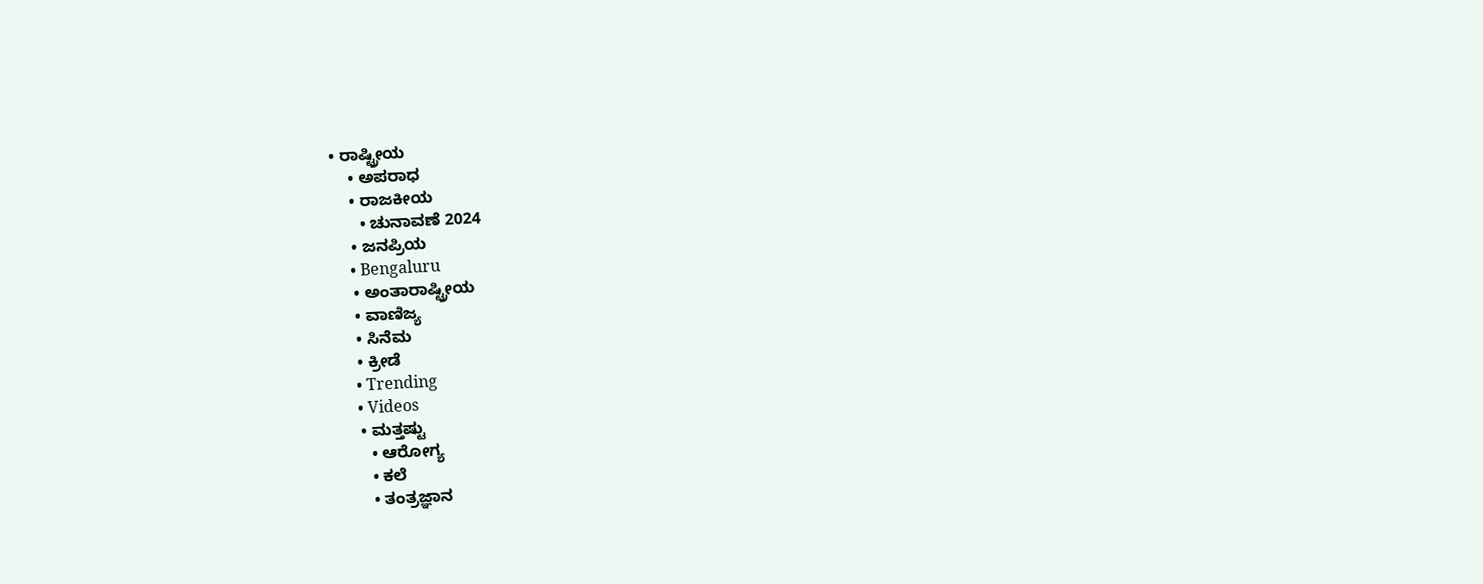• ರಾಷ್ಟ್ರೀಯ
    • ಅಪರಾಧ
    • ರಾಜಕೀಯ
      • ಚುನಾವಣೆ 2024
    • ಜನಪ್ರಿಯ
    • Bengaluru
    • ಅಂತಾರಾಷ್ಟ್ರೀಯ
    • ವಾಣಿಜ್ಯ
    • ಸಿನೆಮ
    • ಕ್ರೀಡೆ
    • Trending
    • Videos
    • ಮತ್ತಷ್ಟು
      • ಆರೋಗ್ಯ
      • ಕಲೆ
      • ತಂತ್ರಜ್ಞಾನ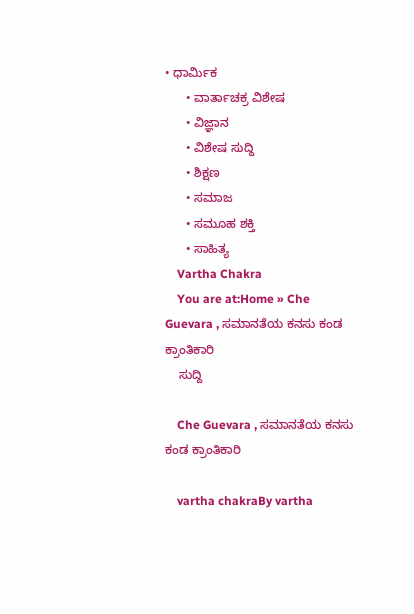• ಧಾರ್ಮಿಕ
      • ವಾರ್ತಾಚಕ್ರ ವಿಶೇಷ
      • ವಿಜ್ಞಾನ
      • ವಿಶೇಷ ಸುದ್ದಿ
      • ಶಿಕ್ಷಣ
      • ಸಮಾಜ
      • ಸಮೂಹ ಶಕ್ತಿ
      • ಸಾಹಿತ್ಯ
    Vartha Chakra
    You are at:Home » Che Guevara , ಸಮಾನತೆಯ ಕನಸು ಕಂಡ ಕ್ರಾಂತಿಕಾರಿ
    ಸುದ್ದಿ

    Che Guevara , ಸಮಾನತೆಯ ಕನಸು ಕಂಡ ಕ್ರಾಂತಿಕಾರಿ

    vartha chakraBy vartha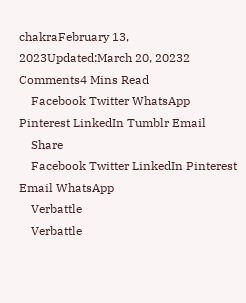chakraFebruary 13, 2023Updated:March 20, 20232 Comments4 Mins Read
    Facebook Twitter WhatsApp Pinterest LinkedIn Tumblr Email
    Share
    Facebook Twitter LinkedIn Pinterest Email WhatsApp
    Verbattle
    Verbattle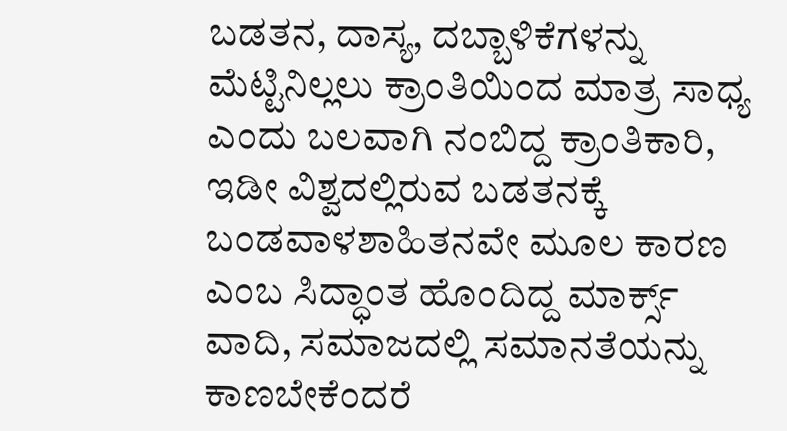ಬಡತನ, ದಾಸ್ಯ, ದಬ್ಬಾಳಿಕೆಗಳನ್ನು ಮೆಟ್ಟಿನಿಲ್ಲಲು ಕ್ರಾಂತಿಯಿಂದ ಮಾತ್ರ ಸಾಧ್ಯ ಎಂದು ಬಲವಾಗಿ ನಂಬಿದ್ದ ಕ್ರಾಂತಿಕಾರಿ, ಇಡೀ ವಿಶ್ವದಲ್ಲಿರುವ ಬಡತನಕ್ಕೆ ಬಂಡವಾಳಶಾಹಿತನವೇ ಮೂಲ ಕಾರಣ ಎಂಬ ಸಿದ್ಧಾಂತ ಹೊಂದಿದ್ದ ಮಾರ್ಕ್ಸ್ ವಾದಿ, ಸಮಾಜದಲ್ಲಿ ಸಮಾನತೆಯನ್ನು ಕಾಣಬೇಕೆಂದರೆ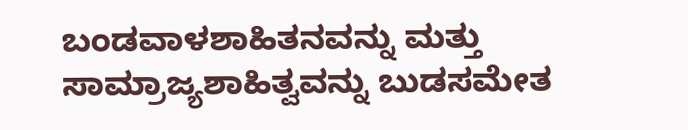ಬಂಡವಾಳಶಾಹಿತನವನ್ನು ಮತ್ತು ಸಾಮ್ರಾಜ್ಯಶಾಹಿತ್ವವನ್ನು ಬುಡಸಮೇತ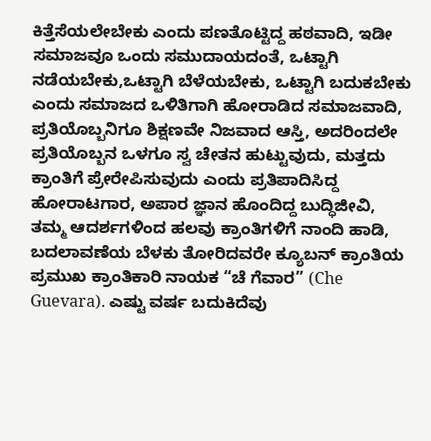ಕಿತ್ತೆಸೆಯಲೇಬೇಕು ಎಂದು ಪಣತೊಟ್ಟಿದ್ದ ಹಠವಾದಿ, ಇಡೀ ಸಮಾಜವೂ ಒಂದು ಸಮುದಾಯದಂತೆ, ಒಟ್ಟಾಗಿ ನಡೆಯಬೇಕು,ಒಟ್ಟಾಗಿ ಬೆಳೆಯಬೇಕು, ಒಟ್ಟಾಗಿ ಬದುಕಬೇಕು ಎಂದು ಸಮಾಜದ ಒಳಿತಿಗಾಗಿ ಹೋರಾಡಿದ ಸಮಾಜವಾದಿ, ಪ್ರತಿಯೊಬ್ಬನಿಗೂ ಶಿಕ್ಷಣವೇ ನಿಜವಾದ ಆಸ್ತಿ, ಅದರಿಂದಲೇ ಪ್ರತಿಯೊಬ್ಬನ ಒಳಗೂ ಸ್ವ ಚೇತನ ಹುಟ್ಟುವುದು, ಮತ್ತದು ಕ್ರಾಂತಿಗೆ ಪ್ರೇರೇಪಿಸುವುದು ಎಂದು ಪ್ರತಿಪಾದಿಸಿದ್ದ ಹೋರಾಟಗಾರ, ಅಪಾರ ಜ್ಞಾನ ಹೊಂದಿದ್ದ ಬುದ್ಧಿಜೀವಿ, ತಮ್ಮ ಆದರ್ಶಗಳಿಂದ ಹಲವು ಕ್ರಾಂತಿಗಳಿಗೆ ನಾಂದಿ ಹಾಡಿ, ಬದಲಾವಣೆಯ ಬೆಳಕು ತೋರಿದವರೇ ಕ್ಯೂಬನ್ ಕ್ರಾಂತಿಯ ಪ್ರಮುಖ ಕ್ರಾಂತಿಕಾರಿ ನಾಯಕ “ಚೆ ಗೆವಾರ” (Che Guevara). ಎಷ್ಟು ವರ್ಷ ಬದುಕಿದೆವು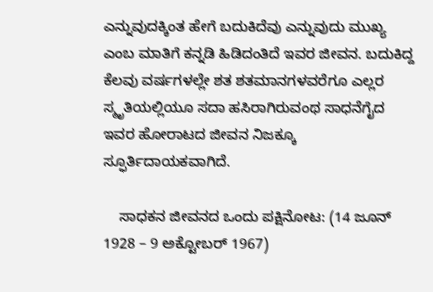ಎನ್ನುವುದಕ್ಕಿಂತ ಹೇಗೆ ಬದುಕಿದೆವು ಎನ್ನುವುದು ಮುಖ್ಯ ಎಂಬ ಮಾತಿಗೆ ಕನ್ನಡಿ ಹಿಡಿದಂತಿದೆ ಇವರ ಜೀವನ. ಬದುಕಿದ್ದ ಕೆಲವು ವರ್ಷಗಳಲ್ಲೇ ಶತ ಶತಮಾನಗಳವರೆಗೂ ಎಲ್ಲರ ಸ್ಮೃತಿಯಲ್ಲಿಯೂ ಸದಾ ಹಸಿರಾಗಿರುವಂಥ ಸಾಧನೆಗೈದ ಇವರ ಹೋರಾಟದ ಜೀವನ ನಿಜಕ್ಕೂ ಸ್ಫೂರ್ತಿದಾಯಕವಾಗಿದೆ.

    ಸಾಧಕನ ಜೀವನದ ಒಂದು ಪಕ್ಷಿನೋಟ: (14 ಜೂನ್ 1928 – 9 ಅಕ್ಟೋಬರ್ 1967)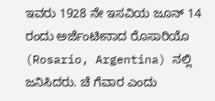ಇವರು 1928 ನೇ ಇಸವಿಯ ಜೂನ್ 14 ರಂದು ಅರ್ಜೆಂಟೀನಾದ ರೊಸಾರಿಯೊ (Rosario, Argentina) ನಲ್ಲಿ ಜನಿಸಿದರು. ಚೆ ಗೆವಾರ ಎಂದು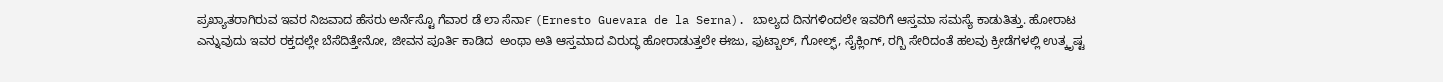ಪ್ರಖ್ಯಾತರಾಗಿರುವ ಇವರ ನಿಜವಾದ ಹೆಸರು ಅರ್ನೆಸ್ಟೊ ಗೆವಾರ ಡೆ ಲಾ ಸೆರ್ನಾ (Ernesto Guevara de la Serna). ಬಾಲ್ಯದ ದಿನಗಳಿಂದಲೇ ಇವರಿಗೆ ಆಸ್ತಮಾ ಸಮಸ್ಯೆ ಕಾಡುತಿತ್ತು. ಹೋರಾಟ ಎನ್ನುವುದು ಇವರ ರಕ್ತದಲ್ಲೇ ಬೆಸೆದಿತ್ತೇನೋ, ಜೀವನ ಪೂರ್ತಿ ಕಾಡಿದ  ಅಂಥಾ ಅತಿ ಆಸ್ತಮಾದ ವಿರುದ್ಧ ಹೋರಾಡುತ್ತಲೇ ಈಜು, ಫುಟ್ಬಾಲ್, ಗೋಲ್ಫ್, ಸೈಕ್ಲಿಂಗ್, ರಗ್ಬಿ ಸೇರಿದಂತೆ ಹಲವು ಕ್ರೀಡೆಗಳಲ್ಲಿ ಉತ್ಕೃಷ್ಟ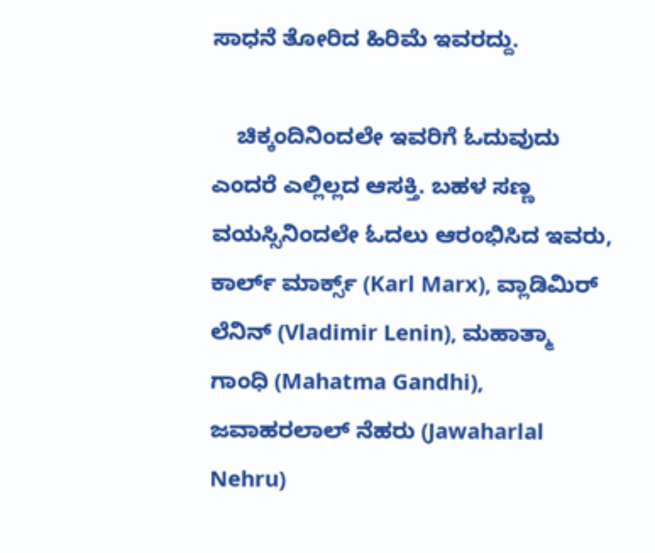ಸಾಧನೆ ತೋರಿದ ಹಿರಿಮೆ ಇವರದ್ದು.

    ಚಿಕ್ಕಂದಿನಿಂದಲೇ ಇವರಿಗೆ ಓದುವುದು ಎಂದರೆ ಎಲ್ಲಿಲ್ಲದ ಆಸಕ್ತಿ. ಬಹಳ ಸಣ್ಣ ವಯಸ್ಸಿನಿಂದಲೇ ಓದಲು ಆರಂಭಿಸಿದ ಇವರು, ಕಾರ್ಲ್ ಮಾರ್ಕ್ಸ್ (Karl Marx), ವ್ಲಾಡಿಮಿರ್ ಲೆನಿನ್ (Vladimir Lenin), ಮಹಾತ್ಮಾ ಗಾಂಧಿ (Mahatma Gandhi), ಜವಾಹರಲಾಲ್ ನೆಹರು (Jawaharlal Nehru)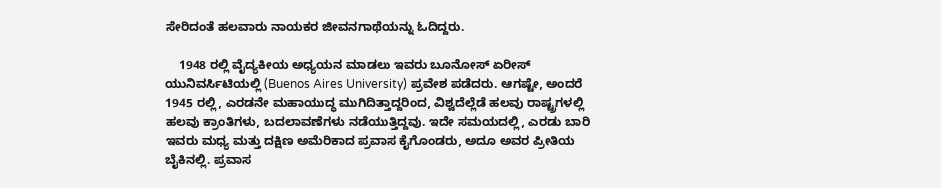ಸೇರಿದಂತೆ ಹಲವಾರು ನಾಯಕರ ಜೀವನಗಾಥೆಯನ್ನು ಓದಿದ್ದರು.

    1948 ರಲ್ಲಿ ವೈದ್ಯಕೀಯ ಅಧ್ಯಯನ ಮಾಡಲು ಇವರು ಬೂನೋಸ್ ಏರೀಸ್ ಯುನಿವರ್ಸಿಟಿಯಲ್ಲಿ (Buenos Aires University) ಪ್ರವೇಶ ಪಡೆದರು. ಆಗಷ್ಟೇ, ಅಂದರೆ 1945 ರಲ್ಲಿ, ಎರಡನೇ ಮಹಾಯುದ್ಧ ಮುಗಿದಿತ್ತಾದ್ದರಿಂದ, ವಿಶ್ವದೆಲ್ಲೆಡೆ ಹಲವು ರಾಷ್ಟ್ರಗಳಲ್ಲಿ ಹಲವು ಕ್ರಾಂತಿಗಳು, ಬದಲಾವಣೆಗಳು ನಡೆಯುತ್ತಿದ್ದವು. ಇದೇ ಸಮಯದಲ್ಲಿ, ಎರಡು ಬಾರಿ ಇವರು ಮಧ್ಯ ಮತ್ತು ದಕ್ಷಿಣ ಅಮೆರಿಕಾದ ಪ್ರವಾಸ ಕೈಗೊಂಡರು, ಅದೂ ಅವರ ಪ್ರೀತಿಯ ಬೈಕಿನಲ್ಲಿ. ಪ್ರವಾಸ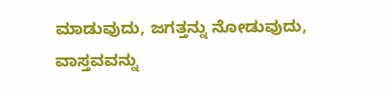ಮಾಡುವುದು, ಜಗತ್ತನ್ನು ನೋಡುವುದು, ವಾಸ್ತವವನ್ನು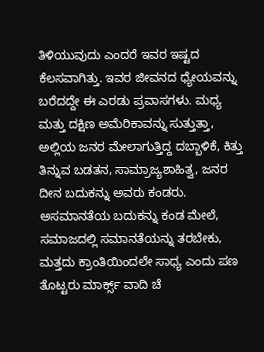ತಿಳಿಯುವುದು ಎಂದರೆ ಇವರ ಇಷ್ಟದ ಕೆಲಸವಾಗಿತ್ತು. ಇವರ ಜೀವನದ ಧ್ಯೇಯವನ್ನು ಬರೆದದ್ದೇ ಈ ಎರಡು ಪ್ರವಾಸಗಳು. ಮಧ್ಯ ಮತ್ತು ದಕ್ಷಿಣ ಅಮೆರಿಕಾವನ್ನು ಸುತ್ತುತ್ತಾ, ಅಲ್ಲಿಯ ಜನರ ಮೇಲಾಗುತ್ತಿದ್ದ ದಬ್ಬಾಳಿಕೆ, ಕಿತ್ತು ತಿನ್ನುವ ಬಡತನ, ಸಾಮ್ರಾಜ್ಯಶಾಹಿತ್ವ, ಜನರ ದೀನ ಬದುಕನ್ನು ಅವರು ಕಂಡರು. ಅಸಮಾನತೆಯ ಬದುಕನ್ನು ಕಂಡ ಮೇಲೆ, ಸಮಾಜದಲ್ಲಿ ಸಮಾನತೆಯನ್ನು ತರಬೇಕು, ಮತ್ತದು ಕ್ರಾಂತಿಯಿಂದಲೇ ಸಾಧ್ಯ ಎಂದು ಪಣ ತೊಟ್ಟರು ಮಾರ್ಕ್ಸ್ ವಾದಿ ಚೆ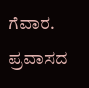ಗೆವಾರ. ಪ್ರವಾಸದ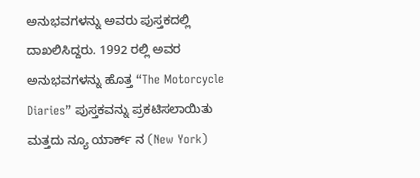ಅನುಭವಗಳನ್ನು ಅವರು ಪುಸ್ತಕದಲ್ಲಿ ದಾಖಲಿಸಿದ್ದರು. 1992 ರಲ್ಲಿ ಅವರ ಅನುಭವಗಳನ್ನು ಹೊತ್ತ “The Motorcycle Diaries” ಪುಸ್ತಕವನ್ನು ಪ್ರಕಟಿಸಲಾಯಿತು ಮತ್ತದು ನ್ಯೂ ಯಾರ್ಕ್ ನ (New York)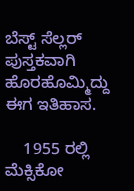ಬೆಸ್ಟ್ ಸೆಲ್ಲರ್ ಪುಸ್ತಕವಾಗಿ ಹೊರಹೊಮ್ಮಿದ್ದು ಈಗ ಇತಿಹಾಸ.

    1955 ರಲ್ಲಿ ಮೆಕ್ಸಿಕೋ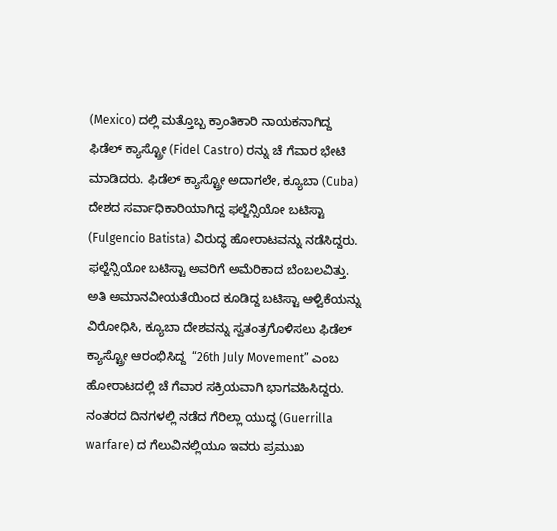(Mexico) ದಲ್ಲಿ ಮತ್ತೊಬ್ಬ ಕ್ರಾಂತಿಕಾರಿ ನಾಯಕನಾಗಿದ್ದ ಫಿಡೆಲ್ ಕ್ಯಾಸ್ಟ್ರೋ (Fidel Castro) ರನ್ನು ಚೆ ಗೆವಾರ ಭೇಟಿ ಮಾಡಿದರು. ಫಿಡೆಲ್ ಕ್ಯಾಸ್ಟ್ರೋ ಅದಾಗಲೇ, ಕ್ಯೂಬಾ (Cuba) ದೇಶದ ಸರ್ವಾಧಿಕಾರಿಯಾಗಿದ್ದ ಫಲ್ಜೆನ್ಸಿಯೋ ಬಟಿಸ್ಟಾ (Fulgencio Batista) ವಿರುದ್ಧ ಹೋರಾಟವನ್ನು ನಡೆಸಿದ್ದರು. ಫಲ್ಜೆನ್ಸಿಯೋ ಬಟಿಸ್ಟಾ ಅವರಿಗೆ ಅಮೆರಿಕಾದ ಬೆಂಬಲವಿತ್ತು. ಅತಿ ಅಮಾನವೀಯತೆಯಿಂದ ಕೂಡಿದ್ದ ಬಟಿಸ್ಟಾ ಆಳ್ವಿಕೆಯನ್ನು ವಿರೋಧಿಸಿ, ಕ್ಯೂಬಾ ದೇಶವನ್ನು ಸ್ವತಂತ್ರಗೊಳಿಸಲು ಫಿಡೆಲ್ ಕ್ಯಾಸ್ಟ್ರೋ ಆರಂಭಿಸಿದ್ದ  “26th July Movement” ಎಂಬ ಹೋರಾಟದಲ್ಲಿ ಚೆ ಗೆವಾರ ಸಕ್ರಿಯವಾಗಿ ಭಾಗವಹಿಸಿದ್ದರು. ನಂತರದ ದಿನಗಳಲ್ಲಿ ನಡೆದ ಗೆರಿಲ್ಲಾ ಯುದ್ಧ (Guerrilla warfare) ದ ಗೆಲುವಿನಲ್ಲಿಯೂ ಇವರು ಪ್ರಮುಖ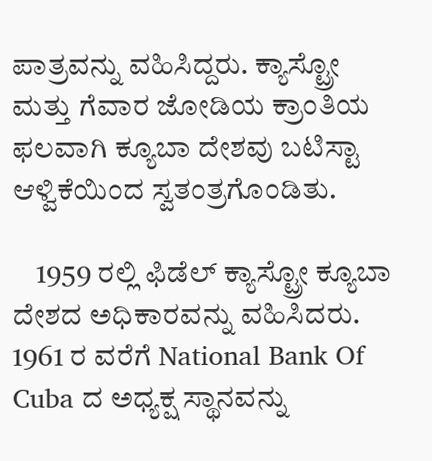ಪಾತ್ರವನ್ನು ವಹಿಸಿದ್ದರು. ಕ್ಯಾಸ್ಟ್ರೋ ಮತ್ತು ಗೆವಾರ ಜೋಡಿಯ ಕ್ರಾಂತಿಯ ಫಲವಾಗಿ ಕ್ಯೂಬಾ ದೇಶವು ಬಟಿಸ್ಟಾ ಆಳ್ವಿಕೆಯಿಂದ ಸ್ವತಂತ್ರಗೊಂಡಿತು.

    1959 ರಲ್ಲಿ ಫಿಡೆಲ್ ಕ್ಯಾಸ್ಟ್ರೋ ಕ್ಯೂಬಾ ದೇಶದ ಅಧಿಕಾರವನ್ನು ವಹಿಸಿದರು. 1961 ರ ವರೆಗೆ National Bank Of Cuba ದ ಅಧ್ಯಕ್ಷ ಸ್ಥಾನವನ್ನು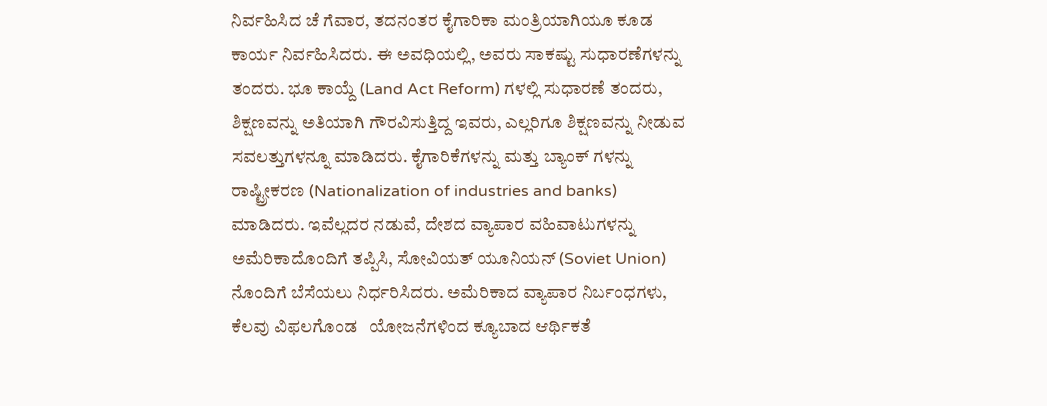ನಿರ್ವಹಿಸಿದ ಚೆ ಗೆವಾರ, ತದನಂತರ ಕೈಗಾರಿಕಾ ಮಂತ್ರಿಯಾಗಿಯೂ ಕೂಡ ಕಾರ್ಯ ನಿರ್ವಹಿಸಿದರು. ಈ ಅವಧಿಯಲ್ಲಿ, ಅವರು ಸಾಕಷ್ಟು ಸುಧಾರಣೆಗಳನ್ನು ತಂದರು. ಭೂ ಕಾಯ್ದೆ (Land Act Reform) ಗಳಲ್ಲಿ ಸುಧಾರಣೆ ತಂದರು, ಶಿಕ್ಷಣವನ್ನು ಅತಿಯಾಗಿ ಗೌರವಿಸುತ್ತಿದ್ದ ಇವರು, ಎಲ್ಲರಿಗೂ ಶಿಕ್ಷಣವನ್ನು ನೀಡುವ ಸವಲತ್ತುಗಳನ್ನೂ ಮಾಡಿದರು. ಕೈಗಾರಿಕೆಗಳನ್ನು ಮತ್ತು ಬ್ಯಾಂಕ್ ಗಳನ್ನು ರಾಷ್ಟ್ರೀಕರಣ (Nationalization of industries and banks) ಮಾಡಿದರು. ಇವೆಲ್ಲದರ ನಡುವೆ, ದೇಶದ ವ್ಯಾಪಾರ ವಹಿವಾಟುಗಳನ್ನು ಅಮೆರಿಕಾದೊಂದಿಗೆ ತಪ್ಪಿಸಿ, ಸೋವಿಯತ್ ಯೂನಿಯನ್ (Soviet Union) ನೊಂದಿಗೆ ಬೆಸೆಯಲು ನಿರ್ಧರಿಸಿದರು. ಅಮೆರಿಕಾದ ವ್ಯಾಪಾರ ನಿರ್ಬಂಧಗಳು, ಕೆಲವು ವಿಫಲಗೊಂಡ   ಯೋಜನೆಗಳಿಂದ ಕ್ಯೂಬಾದ ಆರ್ಥಿಕತೆ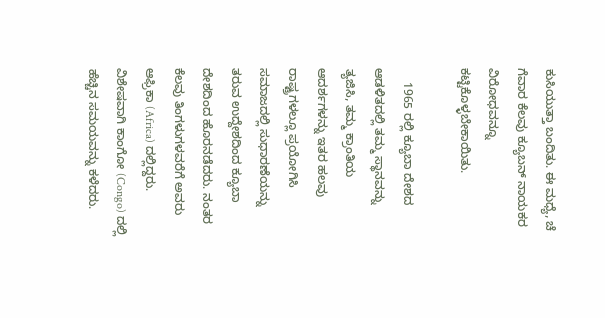ಕುಸಿಯುತ್ತಾ ಬಂದಿತು. ಈ ಮಧ್ಯೆ, ಚೆ ಗೆವಾರ ಕೆಲವು ಕ್ಯೂಬನ್ ನಾಯಕರ ವಿರೋಧವನ್ನೂ ಕಟ್ಟಿಕೊಳ್ಳಬೇಕಾಯಿತು.

    1965 ರಲ್ಲಿ ಕ್ಯೂಬಾ ದೇಶದ ಆಡಳಿತದಲ್ಲಿ ತಮ್ಮ ಸ್ಥಾನವನ್ನು ತ್ಯಜಿಸಿ, ತಮ್ಮ ಕ್ರಾಂತಿಯ ಆದರ್ಶಗಳನ್ನು ಇತರ ಹಲವು ರಾಷ್ಟ್ರಗಳಲ್ಲೂ ಪ್ರಯೋಗಿಸಿ ಸಮಾಜದಲ್ಲಿ ಸುಧಾರಣೆಯನ್ನು ತರುವ ಉದ್ದೇಶದಿಂದ ಕ್ಯೂಬಾ ದೇಶದಿಂದ ಹೊರನಡೆದರು. ನಂತರ ಕೆಲವು ತಿಂಗಳುಗಳವರೆಗೆ ಅವರು ಆಫ್ರಿಕಾ (Africa) ದಲ್ಲಿದ್ದರು. ವಿಶೇಷವಾಗಿ ಕಾಂಗೋ (Congo) ದಲ್ಲಿ ಹೆಚ್ಚಿನ ಸಮಯವನ್ನು ಕಳೆದರು.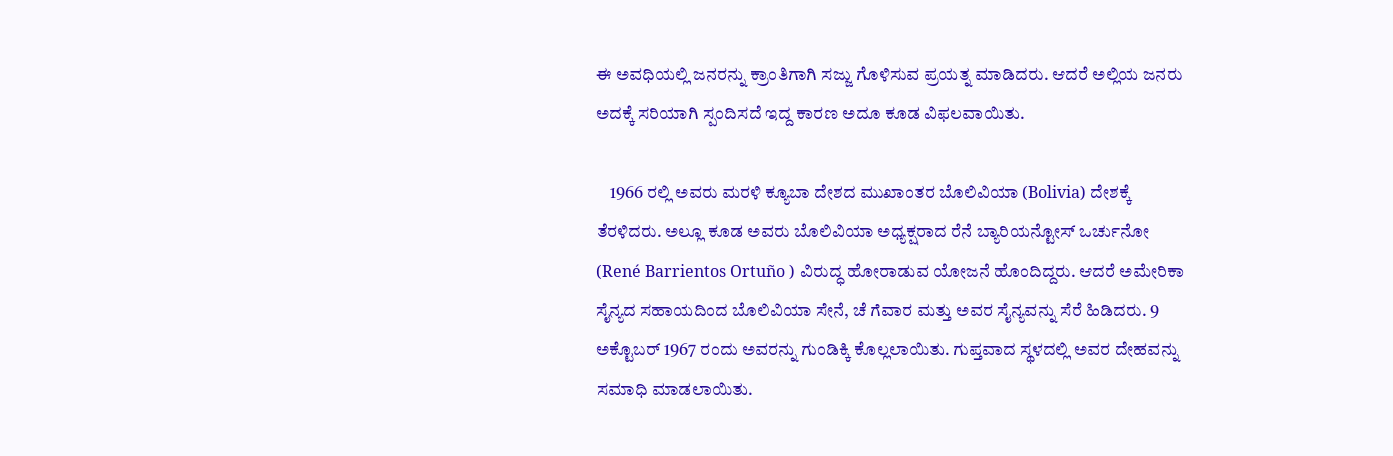ಈ ಅವಧಿಯಲ್ಲಿ ಜನರನ್ನು ಕ್ರಾಂತಿಗಾಗಿ ಸಜ್ಜು ಗೊಳಿಸುವ ಪ್ರಯತ್ನ ಮಾಡಿದರು. ಆದರೆ ಅಲ್ಲಿಯ ಜನರು ಅದಕ್ಕೆ ಸರಿಯಾಗಿ ಸ್ಪಂದಿಸದೆ ಇದ್ದ ಕಾರಣ ಅದೂ ಕೂಡ ವಿಫಲವಾಯಿತು.

    1966 ರಲ್ಲಿ ಅವರು ಮರಳಿ ಕ್ಯೂಬಾ ದೇಶದ ಮುಖಾಂತರ ಬೊಲಿವಿಯಾ (Bolivia) ದೇಶಕ್ಕೆ ತೆರಳಿದರು. ಅಲ್ಲೂ ಕೂಡ ಅವರು ಬೊಲಿವಿಯಾ ಅಧ್ಯಕ್ಷರಾದ ರೆನೆ ಬ್ಯಾರಿಯನ್ಟೋಸ್ ಒರ್ಚುನೋ (René Barrientos Ortuño ) ವಿರುದ್ಧ ಹೋರಾಡುವ ಯೋಜನೆ ಹೊಂದಿದ್ದರು. ಆದರೆ ಅಮೇರಿಕಾ ಸೈನ್ಯದ ಸಹಾಯದಿಂದ ಬೊಲಿವಿಯಾ ಸೇನೆ, ಚೆ ಗೆವಾರ ಮತ್ತು ಅವರ ಸೈನ್ಯವನ್ನು ಸೆರೆ ಹಿಡಿದರು. 9 ಅಕ್ಟೊಬರ್ 1967 ರಂದು ಅವರನ್ನು ಗುಂಡಿಕ್ಕಿ ಕೊಲ್ಲಲಾಯಿತು. ಗುಪ್ತವಾದ ಸ್ಥಳದಲ್ಲಿ ಅವರ ದೇಹವನ್ನು ಸಮಾಧಿ ಮಾಡಲಾಯಿತು.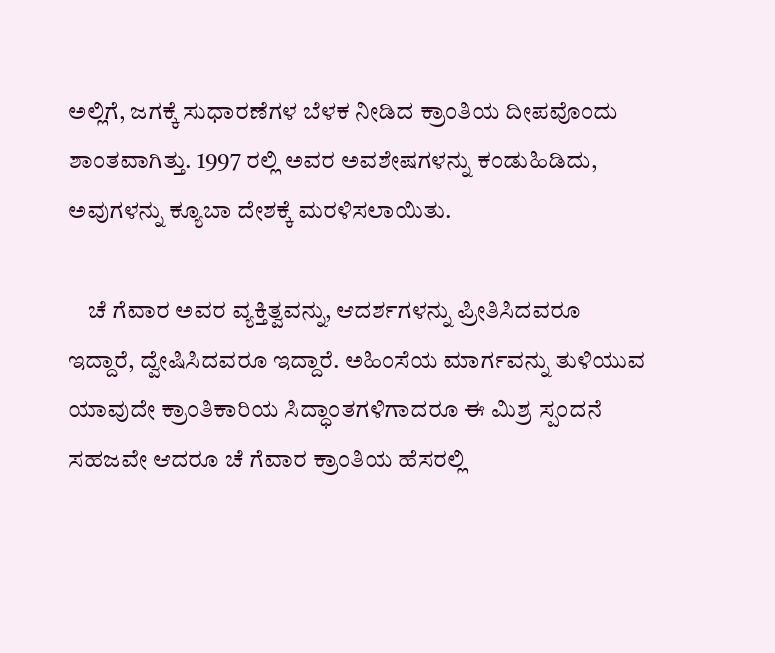ಅಲ್ಲಿಗೆ, ಜಗಕ್ಕೆ ಸುಧಾರಣೆಗಳ ಬೆಳಕ ನೀಡಿದ ಕ್ರಾಂತಿಯ ದೀಪವೊಂದು ಶಾಂತವಾಗಿತ್ತು. 1997 ರಲ್ಲಿ ಅವರ ಅವಶೇಷಗಳನ್ನು ಕಂಡುಹಿಡಿದು, ಅವುಗಳನ್ನು ಕ್ಯೂಬಾ ದೇಶಕ್ಕೆ ಮರಳಿಸಲಾಯಿತು.

    ಚೆ ಗೆವಾರ ಅವರ ವ್ಯಕ್ತಿತ್ವವನ್ನು, ಆದರ್ಶಗಳನ್ನು ಪ್ರೀತಿಸಿದವರೂ ಇದ್ದಾರೆ, ದ್ವೇಷಿಸಿದವರೂ ಇದ್ದಾರೆ. ಅಹಿಂಸೆಯ ಮಾರ್ಗವನ್ನು ತುಳಿಯುವ ಯಾವುದೇ ಕ್ರಾಂತಿಕಾರಿಯ ಸಿದ್ಧಾಂತಗಳಿಗಾದರೂ ಈ ಮಿಶ್ರ ಸ್ಪಂದನೆ ಸಹಜವೇ ಆದರೂ ಚೆ ಗೆವಾರ ಕ್ರಾಂತಿಯ ಹೆಸರಲ್ಲಿ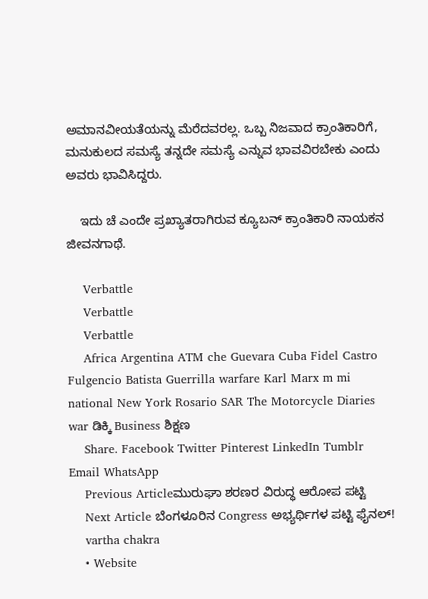ಅಮಾನವೀಯತೆಯನ್ನು ಮೆರೆದವರಲ್ಲ. ಒಬ್ಬ ನಿಜವಾದ ಕ್ರಾಂತಿಕಾರಿಗೆ, ಮನುಕುಲದ ಸಮಸ್ಯೆ ತನ್ನದೇ ಸಮಸ್ಯೆ ಎನ್ನುವ ಭಾವವಿರಬೇಕು ಎಂದು ಅವರು ಭಾವಿಸಿದ್ದರು.

    ಇದು ಚೆ ಎಂದೇ ಪ್ರಖ್ಯಾತರಾಗಿರುವ ಕ್ಯೂಬನ್ ಕ್ರಾಂತಿಕಾರಿ ನಾಯಕನ ಜೀವನಗಾಥೆ.

    Verbattle
    Verbattle
    Verbattle
    Africa Argentina ATM che Guevara Cuba Fidel Castro Fulgencio Batista Guerrilla warfare Karl Marx m mi national New York Rosario SAR The Motorcycle Diaries war ಡಿಕ್ಕಿ Business ಶಿಕ್ಷಣ
    Share. Facebook Twitter Pinterest LinkedIn Tumblr Email WhatsApp
    Previous Articleಮುರುಘಾ ಶರಣರ ವಿರುದ್ಧ ಆರೋಪ ಪಟ್ಟಿ
    Next Article ಬೆಂಗಳೂರಿನ Congress ಅಭ್ಯರ್ಥಿಗಳ ಪಟ್ಟಿ ಫೈನಲ್!
    vartha chakra
    • Website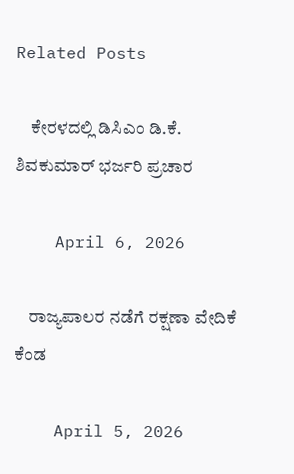Related Posts

    ಕೇರಳದಲ್ಲಿ ಡಿಸಿಎಂ ಡಿ.ಕೆ. ಶಿವಕುಮಾರ್ ಭರ್ಜರಿ ಪ್ರಚಾರ

    April 6, 2026

    ರಾಜ್ಯಪಾಲರ ನಡೆಗೆ ರಕ್ಷಣಾ ವೇದಿಕೆ ಕೆಂಡ

    April 5, 2026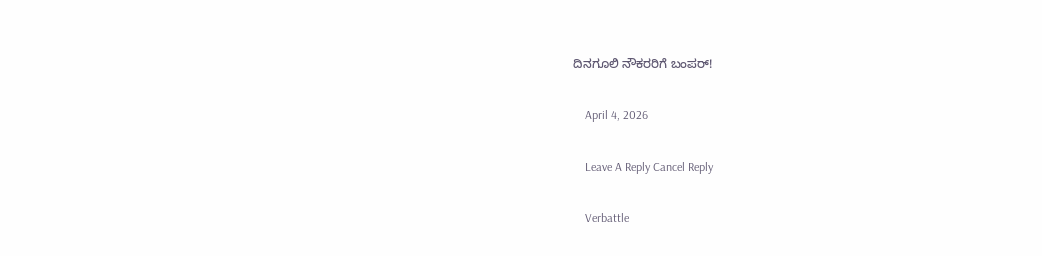ದಿನಗೂಲಿ ನೌಕರರಿಗೆ ಬಂಪರ್!

    April 4, 2026

    Leave A Reply Cancel Reply

    Verbattle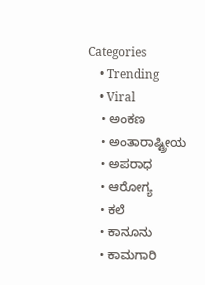Categories
    • Trending
    • Viral
    • ಅಂಕಣ
    • ಅಂತಾರಾಷ್ಟ್ರೀಯ
    • ಅಪರಾಧ
    • ಆರೋಗ್ಯ
    • ಕಲೆ
    • ಕಾನೂನು
    • ಕಾಮಗಾರಿ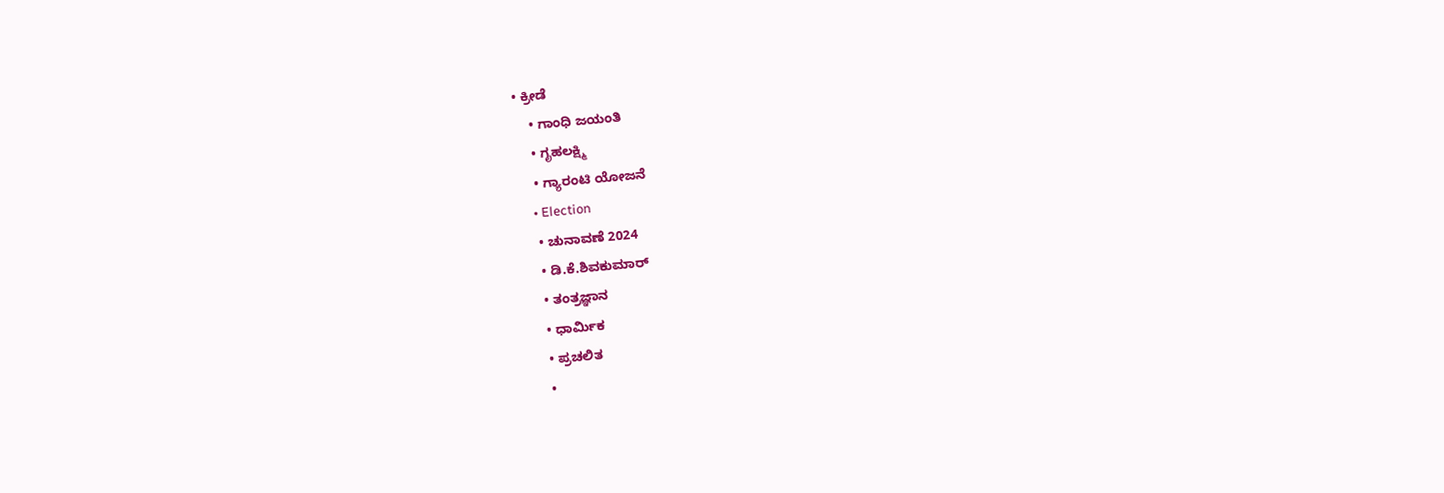• ಕ್ರೀಡೆ
    • ಗಾಂಧಿ ಜಯಂತಿ
    • ಗೃಹಲಕ್ಷ್ಮಿ
    • ಗ್ಯಾರಂಟಿ ಯೋಜನೆ
    • Election
    • ಚುನಾವಣೆ 2024
    • ಡಿ.ಕೆ.ಶಿವಕುಮಾರ್
    • ತಂತ್ರಜ್ಞಾನ
    • ಧಾರ್ಮಿಕ
    • ಪ್ರಚಲಿತ
    •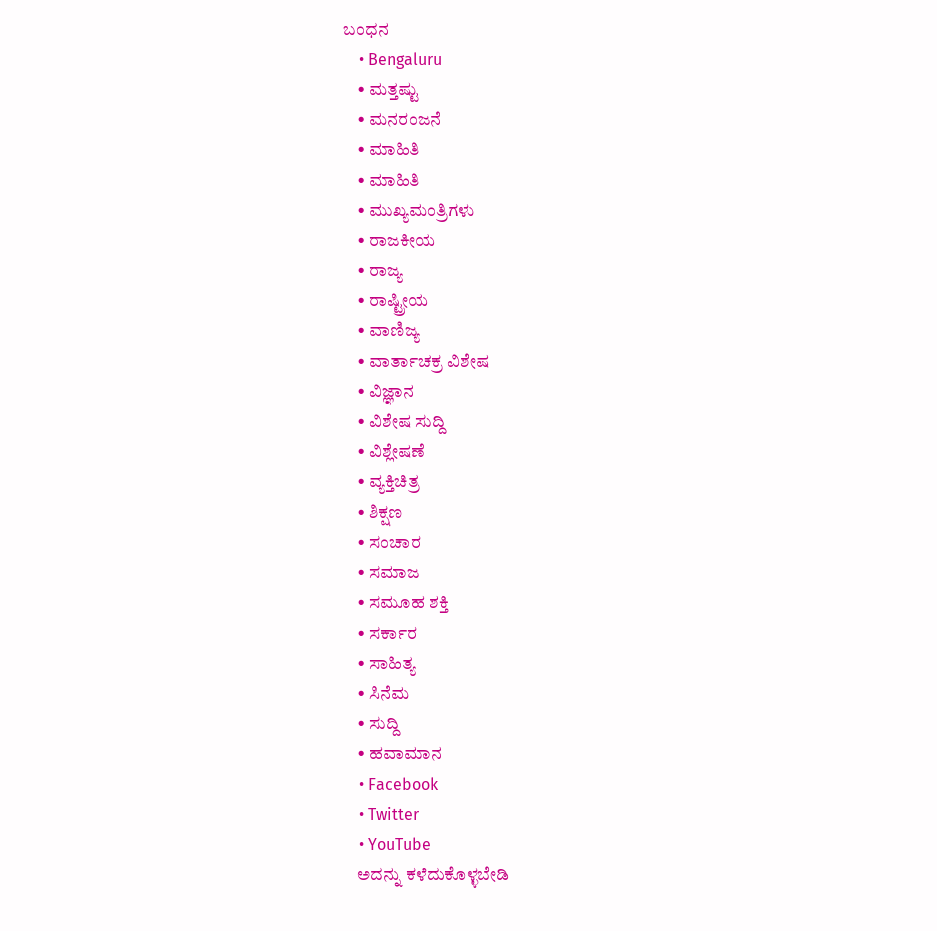ಬಂಧನ
    • Bengaluru
    • ಮತ್ತಷ್ಟು
    • ಮನರಂಜನೆ
    • ಮಾಹಿತಿ
    • ಮಾಹಿತಿ
    • ಮುಖ್ಯಮಂತ್ರಿಗಳು
    • ರಾಜಕೀಯ
    • ರಾಜ್ಯ
    • ರಾಷ್ಟ್ರೀಯ
    • ವಾಣಿಜ್ಯ
    • ವಾರ್ತಾಚಕ್ರ ವಿಶೇಷ
    • ವಿಜ್ಞಾನ
    • ವಿಶೇಷ ಸುದ್ದಿ
    • ವಿಶ್ಲೇಷಣೆ
    • ವ್ಯಕ್ತಿಚಿತ್ರ
    • ಶಿಕ್ಷಣ
    • ಸಂಚಾರ
    • ಸಮಾಜ
    • ಸಮೂಹ ಶಕ್ತಿ
    • ಸರ್ಕಾರ
    • ಸಾಹಿತ್ಯ
    • ಸಿನೆಮ
    • ಸುದ್ದಿ
    • ಹವಾಮಾನ
    • Facebook
    • Twitter
    • YouTube
    ಅದನ್ನು ಕಳೆದುಕೊಳ್ಳಬೇಡಿ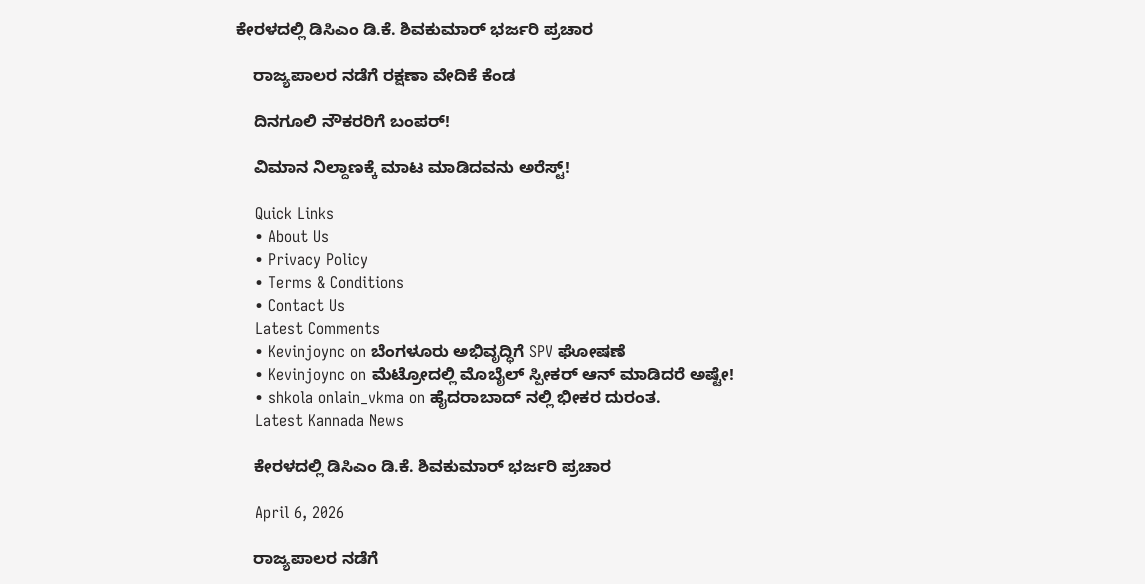ಕೇರಳದಲ್ಲಿ ಡಿಸಿಎಂ ಡಿ.ಕೆ. ಶಿವಕುಮಾರ್ ಭರ್ಜರಿ ಪ್ರಚಾರ

    ರಾಜ್ಯಪಾಲರ ನಡೆಗೆ ರಕ್ಷಣಾ ವೇದಿಕೆ ಕೆಂಡ

    ದಿನಗೂಲಿ ನೌಕರರಿಗೆ ಬಂಪರ್!

    ವಿಮಾನ ನಿಲ್ದಾಣಕ್ಕೆ ಮಾಟ ಮಾಡಿದವನು ಅರೆಸ್ಟ್!

    Quick Links
    • About Us
    • Privacy Policy
    • Terms & Conditions
    • Contact Us
    Latest Comments
    • Kevinjoync on ಬೆಂಗಳೂರು ಅಭಿವೃದ್ಧಿಗೆ SPV ಘೋಷಣೆ
    • Kevinjoync on ಮೆಟ್ರೋದಲ್ಲಿ ಮೊಬೈಲ್ ಸ್ಪೀಕರ್ ಆನ್ ಮಾಡಿದರೆ ಅಷ್ಟೇ!
    • shkola onlain_vkma on ಹೈದರಾಬಾದ್ ನಲ್ಲಿ ಭೀಕರ ದುರಂತ.
    Latest Kannada News

    ಕೇರಳದಲ್ಲಿ ಡಿಸಿಎಂ ಡಿ.ಕೆ. ಶಿವಕುಮಾರ್ ಭರ್ಜರಿ ಪ್ರಚಾರ

    April 6, 2026

    ರಾಜ್ಯಪಾಲರ ನಡೆಗೆ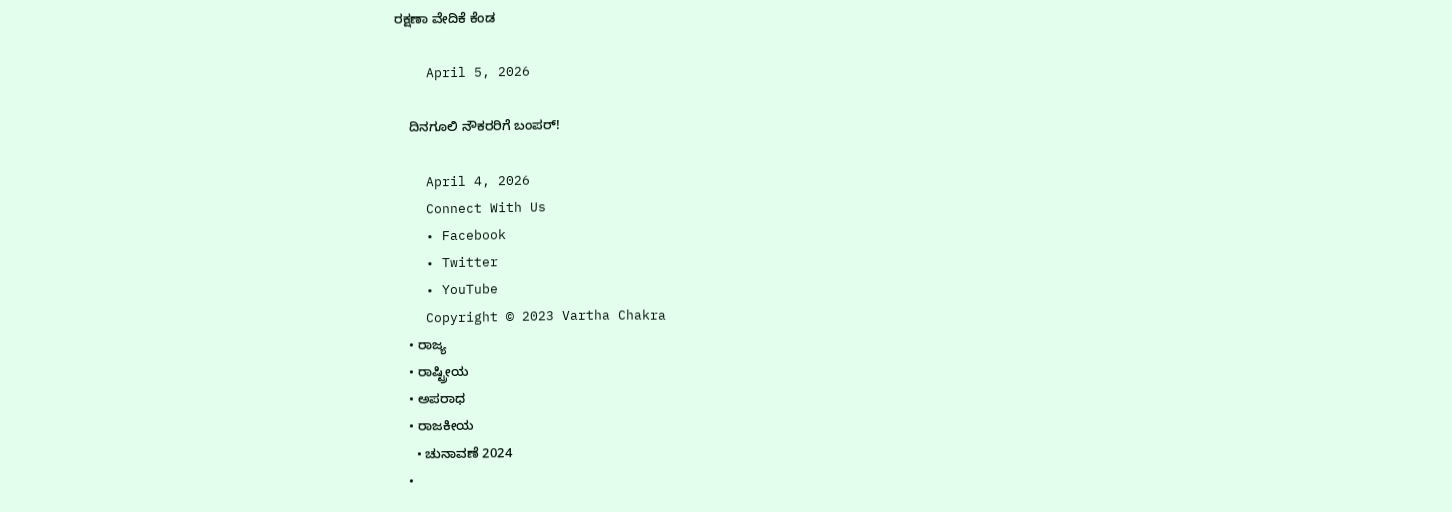ರಕ್ಷಣಾ ವೇದಿಕೆ ಕೆಂಡ

    April 5, 2026

    ದಿನಗೂಲಿ ನೌಕರರಿಗೆ ಬಂಪರ್!

    April 4, 2026
    Connect With Us
    • Facebook
    • Twitter
    • YouTube
    Copyright © 2023 Vartha Chakra
    • ರಾಜ್ಯ
    • ರಾಷ್ಟ್ರೀಯ
    • ಅಪರಾಧ
    • ರಾಜಕೀಯ
      • ಚುನಾವಣೆ 2024
    •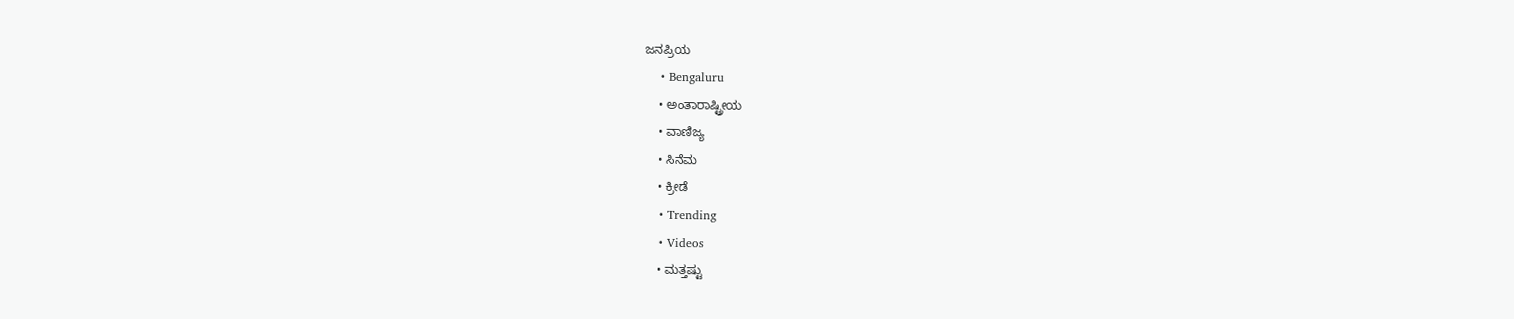ಜನಪ್ರಿಯ
    • Bengaluru
    • ಅಂತಾರಾಷ್ಟ್ರೀಯ
    • ವಾಣಿಜ್ಯ
    • ಸಿನೆಮ
    • ಕ್ರೀಡೆ
    • Trending
    • Videos
    • ಮತ್ತಷ್ಟು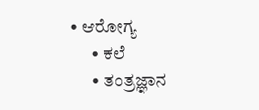• ಆರೋಗ್ಯ
      • ಕಲೆ
      • ತಂತ್ರಜ್ಞಾನ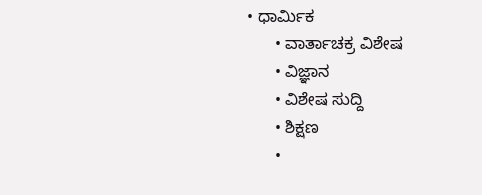• ಧಾರ್ಮಿಕ
      • ವಾರ್ತಾಚಕ್ರ ವಿಶೇಷ
      • ವಿಜ್ಞಾನ
      • ವಿಶೇಷ ಸುದ್ದಿ
      • ಶಿಕ್ಷಣ
      •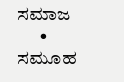ಸಮಾಜ
      • ಸಮೂಹ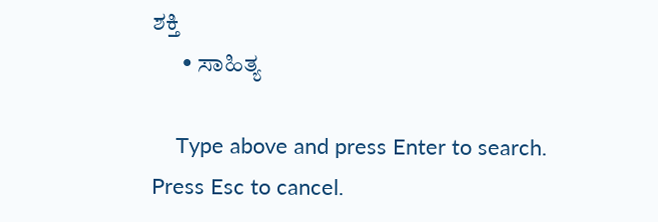ಶಕ್ತಿ
      • ಸಾಹಿತ್ಯ

    Type above and press Enter to search. Press Esc to cancel.